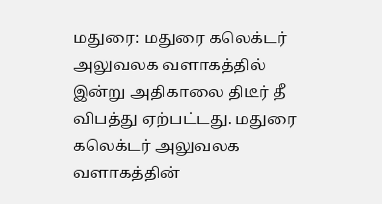மதுரை: மதுரை கலெக்டர் அலுவலக வளாகத்தில் இன்று அதிகாலை திடீர் தீ விபத்து ஏற்பட்டது. மதுரை கலெக்டர் அலுவலக வளாகத்தின்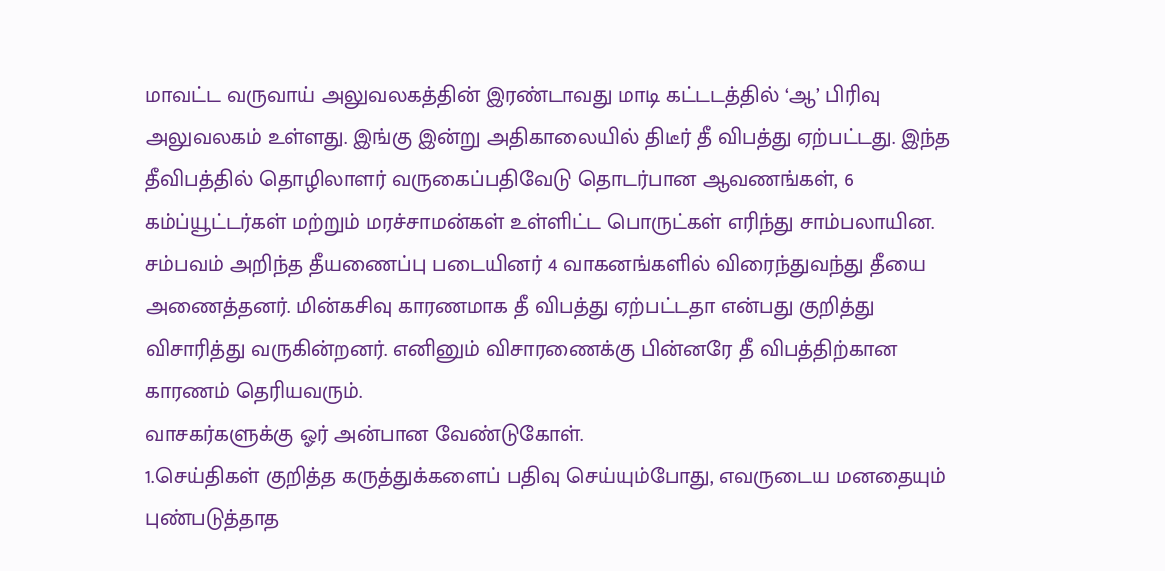மாவட்ட வருவாய் அலுவலகத்தின் இரண்டாவது மாடி கட்டடத்தில் ‘ஆ’ பிரிவு அலுவலகம் உள்ளது. இங்கு இன்று அதிகாலையில் திடீர் தீ விபத்து ஏற்பட்டது. இந்த தீவிபத்தில் தொழிலாளர் வருகைப்பதிவேடு தொடர்பான ஆவணங்கள், 6 கம்ப்யூட்டர்கள் மற்றும் மரச்சாமன்கள் உள்ளிட்ட பொருட்கள் எரிந்து சாம்பலாயின. சம்பவம் அறிந்த தீயணைப்பு படையினர் 4 வாகனங்களில் விரைந்துவந்து தீயை அணைத்தனர். மின்கசிவு காரணமாக தீ விபத்து ஏற்பட்டதா என்பது குறித்து விசாரித்து வருகின்றனர். எனினும் விசாரணைக்கு பின்னரே தீ விபத்திற்கான காரணம் தெரியவரும்.
வாசகர்களுக்கு ஓர் அன்பான வேண்டுகோள்.
1.செய்திகள் குறித்த கருத்துக்களைப் பதிவு செய்யும்போது, எவருடைய மனதையும் புண்படுத்தாத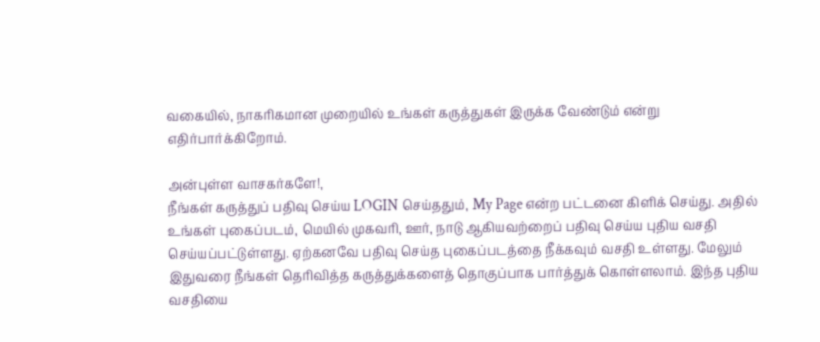வகையில், நாகரிகமான முறையில் உங்கள் கருத்துகள் இருக்க வேண்டும் என்று எதிர்பார்க்கிறோம்.

அன்புள்ள வாசகர்களே!,
நீங்கள் கருத்துப் பதிவு செய்ய LOGIN செய்ததும், My Page என்ற பட்டனை கிளிக் செய்து. அதில் உங்கள் புகைப்படம், மெயில் முகவரி, ஊர், நாடு ஆகியவற்றைப் பதிவு செய்ய புதிய வசதி செய்யப்பட்டுள்ளது. ஏற்கனவே பதிவு செய்த புகைப்படத்தை நீக்கவும் வசதி உள்ளது. மேலும் இதுவரை நீங்கள் தெரிவித்த கருத்துக்களைத் தொகுப்பாக பார்த்துக் கொள்ளலாம். இந்த புதிய வசதியை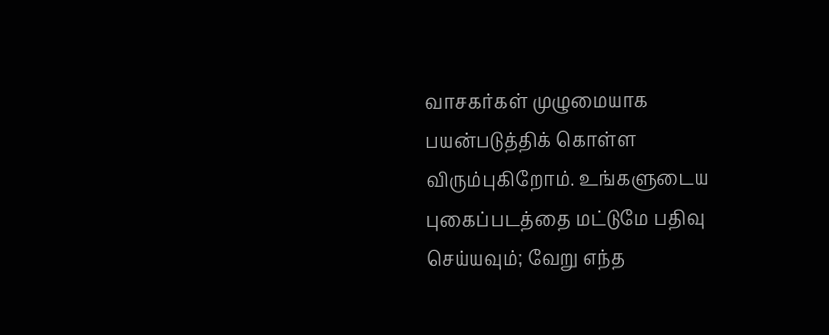வாசகர்கள் முழுமையாக பயன்படுத்திக் கொள்ள விரும்புகிறோம். உங்களுடைய புகைப்படத்தை மட்டுமே பதிவு செய்யவும்; வேறு எந்த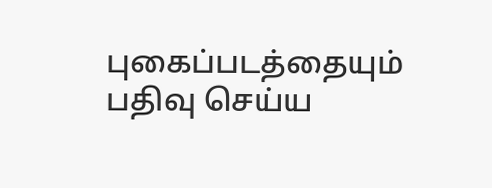புகைப்படத்தையும் பதிவு செய்ய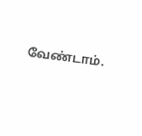வேண்டாம்.